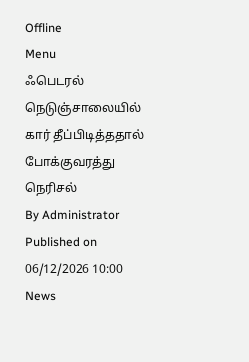Offline
Menu
ஃபெடரல் நெடுஞ்சாலையில் கார் தீப்பிடித்ததால் போக்குவரத்து நெரிசல்
By Administrator
Published on 06/12/2026 10:00
News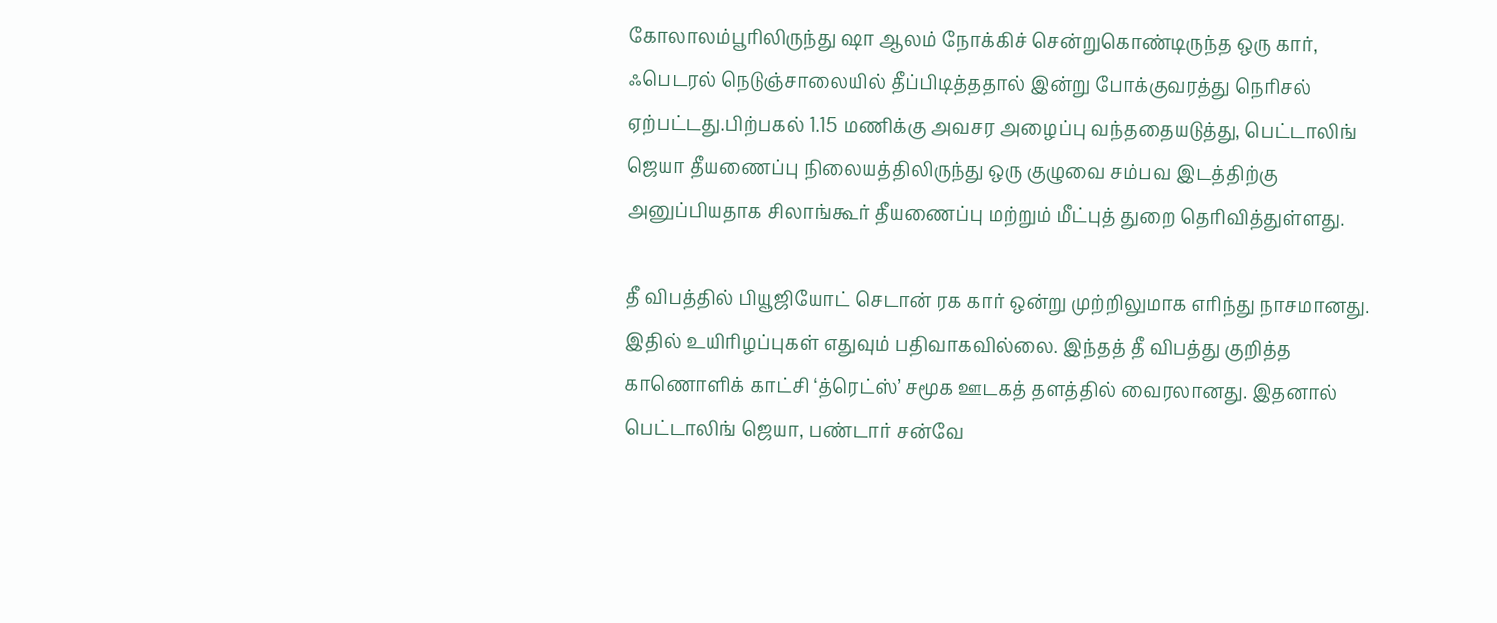கோலாலம்பூரிலிருந்து ஷா ஆலம் நோக்கிச் சென்றுகொண்டிருந்த ஒரு கார், ஃபெடரல் நெடுஞ்சாலையில் தீப்பிடித்ததால் இன்று போக்குவரத்து நெரிசல் ஏற்பட்டது.பிற்பகல் 1.15 மணிக்கு அவசர அழைப்பு வந்ததையடுத்து, பெட்டாலிங் ஜெயா தீயணைப்பு நிலையத்திலிருந்து ஒரு குழுவை சம்பவ இடத்திற்கு அனுப்பியதாக சிலாங்கூர் தீயணைப்பு மற்றும் மீட்புத் துறை தெரிவித்துள்ளது.

தீ விபத்தில் பியூஜியோட் செடான் ரக கார் ஒன்று முற்றிலுமாக எரிந்து நாசமானது. இதில் உயிரிழப்புகள் எதுவும் பதிவாகவில்லை. இந்தத் தீ விபத்து குறித்த காணொளிக் காட்சி ‘த்ரெட்ஸ்’ சமூக ஊடகத் தளத்தில் வைரலானது. இதனால் பெட்டாலிங் ஜெயா, பண்டார் சன்வே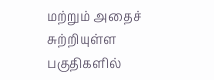மற்றும் அதைச் சுற்றியுள்ள பகுதிகளில்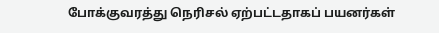போக்குவரத்து நெரிசல் ஏற்பட்டதாகப் பயனர்கள்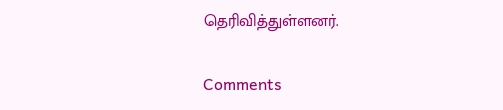தெரிவித்துள்ளனர்.

Comments